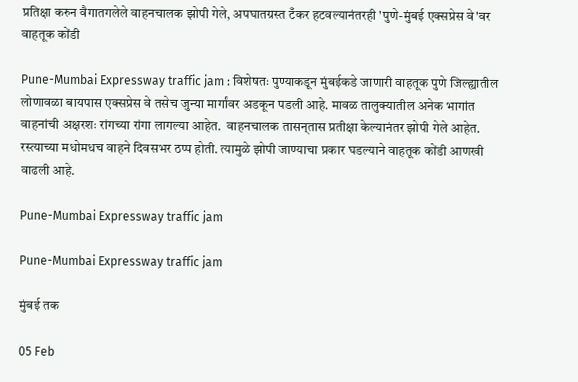प्रतिक्षा करुन वैगातगलेले वाहनचालक झोपी गेले, अपघातग्रस्त टँकर हटवल्यानंतरही 'पुणे-मुंबई एक्सप्रेस वे'वर वाहतूक कोंडी

Pune-Mumbai Expressway traffic jam : विशेषतः पुण्याकडून मुंबईकडे जाणारी वाहतूक पुणे जिल्ह्यातील लोणावळा बायपास एक्सप्रेस वे तसेच जुन्या मार्गांवर अडकून पडली आहे. मावळ तालुक्यातील अनेक भागांत वाहनांची अक्षरशः रांगच्या रांगा लागल्या आहेत.  वाहनचालक तासन्‌तास प्रतीक्षा केल्यानंतर झोपी गेले आहेत. रस्त्याच्या मधोमधच वाहने दिवसभर ठप्प होती. त्यामुळे झोपी जाण्याचा प्रकार घडल्याने वाहतूक कोंडी आणखी वाढली आहे.

Pune-Mumbai Expressway traffic jam

Pune-Mumbai Expressway traffic jam

मुंबई तक

05 Feb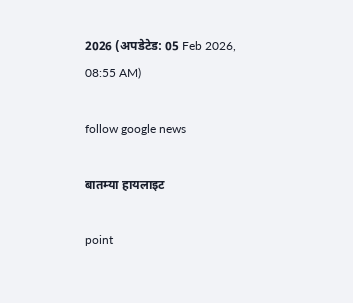2026 (अपडेटेड: 05 Feb 2026, 08:55 AM)

follow google news

बातम्या हायलाइट

point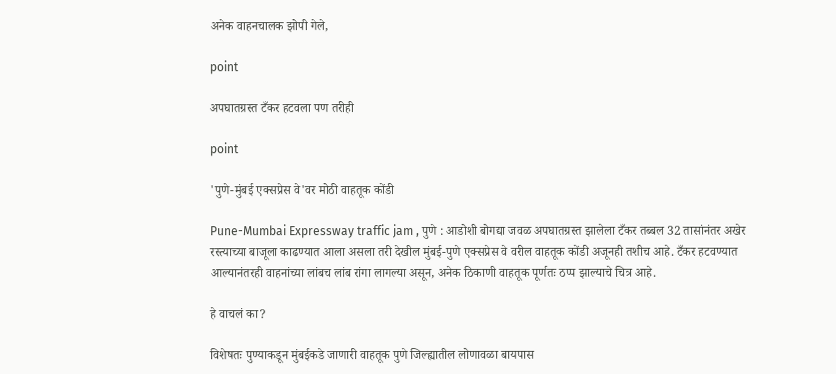अनेक वाहनचालक झोपी गेले,

point

अपघातग्रस्त टँकर हटवला पण तरीही

point

'पुणे-मुंबई एक्सप्रेस वे'वर मोठी वाहतूक कोंडी

Pune-Mumbai Expressway traffic jam , पुणे : आडोशी बोगद्या जवळ अपघातग्रस्त झालेला टँकर तब्बल 32 तासांनंतर अखेर रस्त्याच्या बाजूला काढण्यात आला असला तरी देखील मुंबई-पुणे एक्सप्रेस वे वरील वाहतूक कोंडी अजूनही तशीच आहे. टँकर हटवण्यात आल्यानंतरही वाहनांच्या लांबच लांब रांगा लागल्या असून, अनेक ठिकाणी वाहतूक पूर्णतः ठप्प झाल्याचे चित्र आहे.

हे वाचलं का?

विशेषतः पुण्याकडून मुंबईकडे जाणारी वाहतूक पुणे जिल्ह्यातील लोणावळा बायपास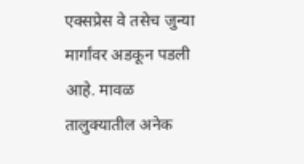एक्सप्रेस वे तसेच जुन्या मार्गांवर अडकून पडली आहे. मावळ तालुक्यातील अनेक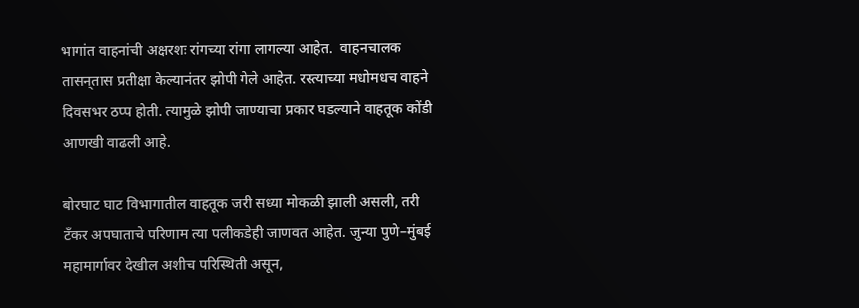भागांत वाहनांची अक्षरशः रांगच्या रांगा लागल्या आहेत.  वाहनचालक तासन्‌तास प्रतीक्षा केल्यानंतर झोपी गेले आहेत. रस्त्याच्या मधोमधच वाहने दिवसभर ठप्प होती. त्यामुळे झोपी जाण्याचा प्रकार घडल्याने वाहतूक कोंडी आणखी वाढली आहे.

बोरघाट घाट विभागातील वाहतूक जरी सध्या मोकळी झाली असली, तरी टँकर अपघाताचे परिणाम त्या पलीकडेही जाणवत आहेत. जुन्या पुणे–मुंबई महामार्गावर देखील अशीच परिस्थिती असून,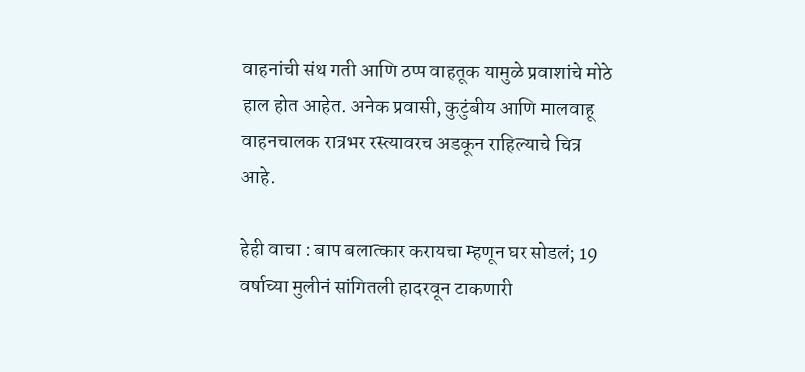वाहनांची संथ गती आणि ठप्प वाहतूक यामुळे प्रवाशांचे मोठे हाल होत आहेत. अनेक प्रवासी, कुटुंबीय आणि मालवाहू वाहनचालक रात्रभर रस्त्यावरच अडकून राहिल्याचे चित्र आहे.

हेही वाचा : बाप बलात्कार करायचा म्हणून घर सोडलं; 19 वर्षाच्या मुलीनं सांगितली हादरवून टाकणारी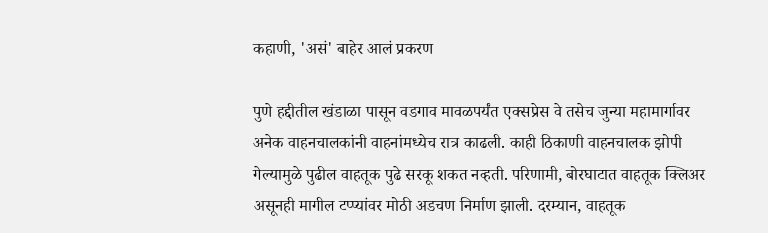कहाणी, 'असं' बाहेर आलं प्रकरण

पुणे हद्दीतील खंडाळा पासून वडगाव मावळपर्यंत एक्सप्रेस वे तसेच जुन्या महामार्गावर अनेक वाहनचालकांनी वाहनांमध्येच रात्र काढली. काही ठिकाणी वाहनचालक झोपी गेल्यामुळे पुढील वाहतूक पुढे सरकू शकत नव्हती. परिणामी, बोरघाटात वाहतूक क्लिअर असूनही मागील टप्प्यांवर मोठी अडचण निर्माण झाली. दरम्यान, वाहतूक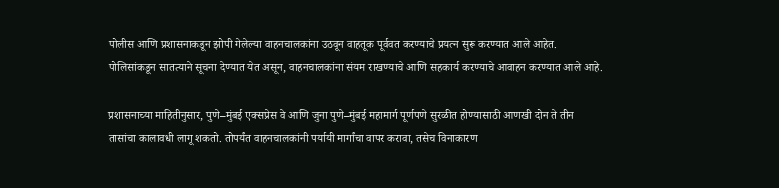पोलीस आणि प्रशासनाकडून झोपी गेलेल्या वाहनचालकांना उठवून वाहतूक पूर्ववत करण्याचे प्रयत्न सुरू करण्यात आले आहेत. पोलिसांकडून सातत्याने सूचना देण्यात येत असून, वाहनचालकांना संयम राखण्याचे आणि सहकार्य करण्याचे आवाहन करण्यात आले आहे.

प्रशासनाच्या माहितीनुसार, पुणे–मुंबई एक्सप्रेस वे आणि जुना पुणे–मुंबई महामार्ग पूर्णपणे सुरळीत होण्यासाठी आणखी दोन ते तीन तासांचा कालावधी लागू शकतो. तोपर्यंत वाहनचालकांनी पर्यायी मार्गांचा वापर करावा, तसेच विनाकारण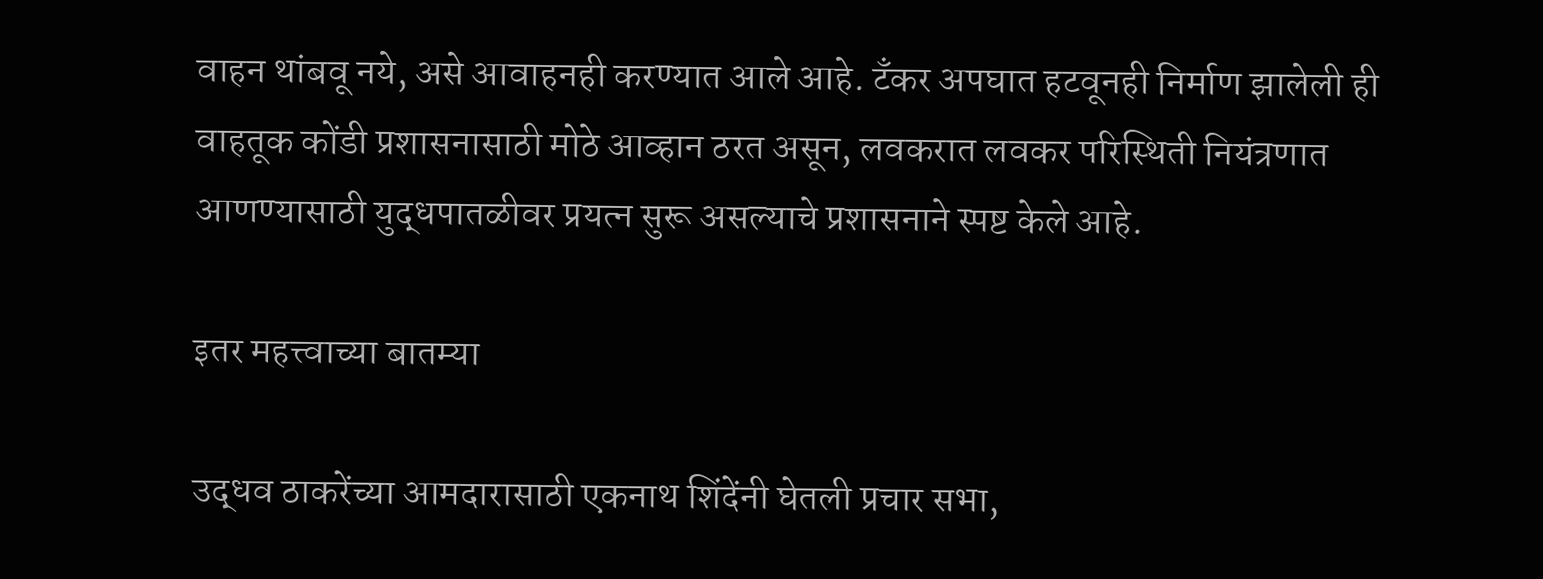वाहन थांबवू नये, असे आवाहनही करण्यात आले आहे. टँकर अपघात हटवूनही निर्माण झालेली ही वाहतूक कोंडी प्रशासनासाठी मोठे आव्हान ठरत असून, लवकरात लवकर परिस्थिती नियंत्रणात आणण्यासाठी युद्धपातळीवर प्रयत्न सुरू असल्याचे प्रशासनाने स्पष्ट केले आहे.

इतर महत्त्वाच्या बातम्या

उद्धव ठाकरेंच्या आमदारासाठी एकनाथ शिंदेंनी घेतली प्रचार सभा,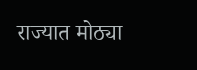राज्यात मोठ्या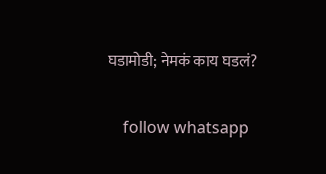घडामोडी; नेमकं काय घडलं?


    follow whatsapp